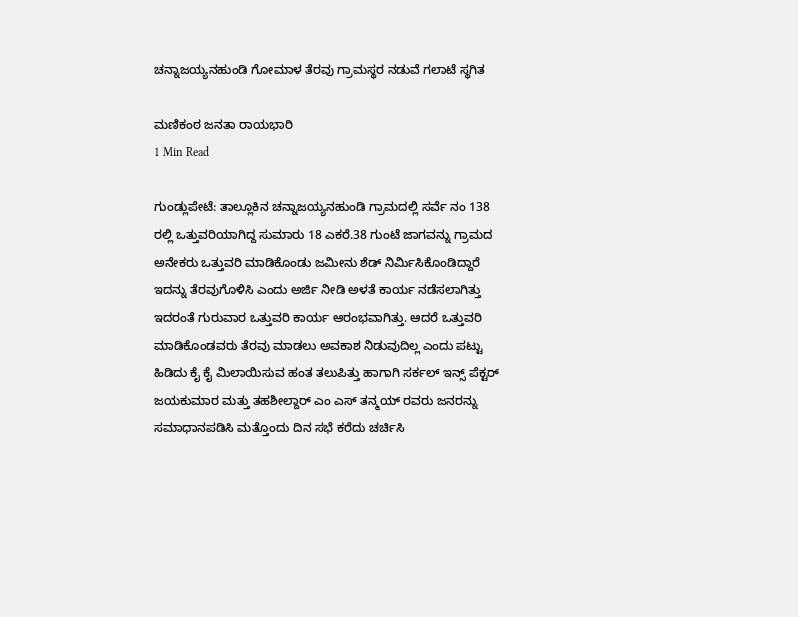ಚನ್ನಾಜಯ್ಯನಹುಂಡಿ ಗೋಮಾಳ ತೆರವು ಗ್ರಾಮಸ್ಥರ ನಡುವೆ ಗಲಾಟೆ ಸ್ಥಗಿತ

ಮಣಿಕಂಠ ಜನತಾ ರಾಯಭಾರಿ
1 Min Read

ಗುಂಡ್ಲುಪೇಟೆ: ತಾಲ್ಲೂಕಿನ ಚನ್ನಾಜಯ್ಯನಹುಂಡಿ ಗ್ರಾಮದಲ್ಲಿ‌ ಸರ್ವೆ ನಂ 138 ರಲ್ಲಿ ಒತ್ತುವರಿಯಾಗಿದ್ದ ಸುಮಾರು 18 ಎಕರೆ.38 ಗುಂಟೆ ಜಾಗವನ್ನು ಗ್ರಾಮದ ಅನೇಕರು ಒತ್ತುವರಿ ಮಾಡಿಕೊಂಡು ಜಮೀನು ಶೆಡ್ ನಿರ್ಮಿಸಿಕೊಂಡಿದ್ದಾರೆ ಇದನ್ನು ತೆರವುಗೊಳಿಸಿ ಎಂದು ಅರ್ಜಿ ನೀಡಿ ಅಳತೆ ಕಾರ್ಯ ನಡೆಸಲಾಗಿತ್ತು ಇದರಂತೆ ಗುರುವಾರ ಒತ್ತುವರಿ ಕಾರ್ಯ ಆರಂಭವಾಗಿತ್ತು. ಆದರೆ ಒತ್ತುವರಿ ಮಾಡಿಕೊಂಡವರು ತೆರವು ಮಾಡಲು ಅವಕಾಶ ನಿಡುವುದಿಲ್ಲ ಎಂದು ಪಟ್ಟು ಹಿಡಿದು‌ ಕೈ ಕೈ ಮಿಲಾಯಿಸುವ ಹಂತ ತಲುಪಿತ್ತು ಹಾಗಾಗಿ ಸರ್ಕಲ್ ಇನ್ಸ್ ಪೆಕ್ಟರ್ ಜಯಕುಮಾರ ಮತ್ತು ತಹಶೀಲ್ದಾರ್ ಎಂ ಎಸ್ ತನ್ಮಯ್ ರವರು ಜನರನ್ನು ಸಮಾಧಾನಪಡಿಸಿ ಮತ್ತೊಂದು ದಿನ ಸಭೆ ಕರೆದು ಚರ್ಚಿಸಿ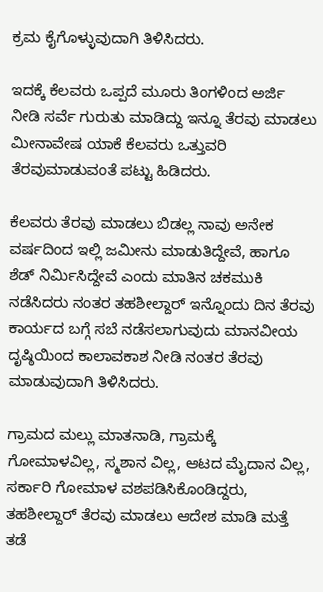ಕ್ರಮ ಕೈಗೊಳ್ಳುವುದಾಗಿ ತಿಳಿಸಿದರು.

ಇದಕ್ಕೆ ಕೆಲವರು ಒಪ್ಪದೆ ಮೂರು ತಿಂಗಳಿಂದ ಅರ್ಜಿ ನೀಡಿ ಸರ್ವೆ ಗುರುತು ಮಾಡಿದ್ದು ಇನ್ನೂ ತೆರವು ಮಾಡಲು ಮೀನಾವೇಷ ಯಾಕೆ ಕೆಲವರು ಒತ್ತುವರಿ ತೆರವು‌ಮಾಡುವಂತೆ ಪಟ್ಟು ಹಿಡಿದರು.

ಕೆಲವರು ತೆರವು ಮಾಡಲು ಬಿಡಲ್ಲ ನಾವು ಅನೇಕ ವರ್ಷದಿಂದ ಇಲ್ಲಿ ಜಮೀನು ಮಾಡುತಿದ್ದೇವೆ, ಹಾಗೂ ಶೆಡ್ ನಿರ್ಮಿಸಿದ್ದೇವೆ ಎಂದು ಮಾತಿನ ಚಕಮುಕಿ ನಡೆಸಿದರು ನಂತರ ತಹಶೀಲ್ದಾರ್ ಇನ್ನೊಂದು ದಿನ ತೆರವು ಕಾರ್ಯದ ಬಗ್ಗೆ ಸಬೆ ನಡೆಸಲಾಗುವುದು ಮಾನವೀಯ ದೃಷ್ಠಿಯಿಂದ ಕಾಲಾವಕಾಶ ನೀಡಿ ನಂತರ ತೆರವು ಮಾಡುವುದಾಗಿ ತಿಳಿಸಿದರು.

ಗ್ರಾಮದ ಮಲ್ಲು ಮಾತನಾಡಿ, ಗ್ರಾಮಕ್ಕೆ ಗೋಮಾಳವಿಲ್ಲ, ಸ್ಮಶಾನ ವಿಲ್ಲ, ಆಟದ ಮೈದಾನ ವಿಲ್ಲ, ಸರ್ಕಾರಿ ಗೋಮಾಳ ವಶಪಡಿಸಿಕೊಂಡಿದ್ದರು, ತಹಶೀಲ್ದಾರ್ ತೆರವು ಮಾಡಲು ಆದೇಶ ಮಾಡಿ ಮತ್ತೆ ತಡೆ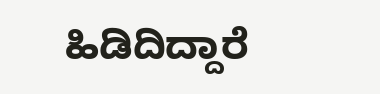ಹಿಡಿದಿದ್ದಾರೆ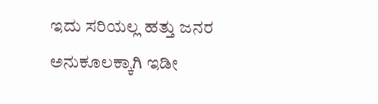ಇದು ಸರಿಯಲ್ಲ ಹತ್ತು ಜನರ ಅನುಕೂಲಕ್ಕಾಗಿ ಇಡೀ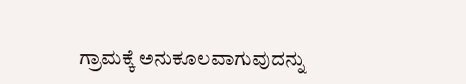ಗ್ರಾಮಕ್ಕೆ ಅನುಕೂಲವಾಗುವುದನ್ನು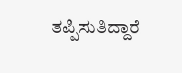ತಪ್ಪಿಸುತಿದ್ದಾರೆ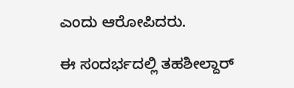ಎಂದು ಆರೋಪಿದರು.

ಈ ಸಂದರ್ಭದಲ್ಲಿ ತಹಶೀಲ್ದಾರ್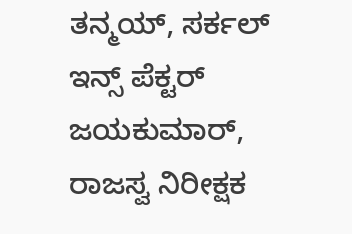ತನ್ಮಯ್, ಸರ್ಕಲ್ ಇನ್ಸ್ ಪೆಕ್ಟರ್ ಜಯಕುಮಾರ್, ರಾಜಸ್ವ ನಿರೀಕ್ಷಕ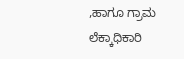,ಹಾಗೂ ಗ್ರಾಮ ಲೆಕ್ಕಾಧಿಕಾರಿ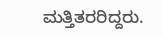ಮತ್ತಿತರರಿದ್ದರು.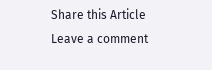Share this Article
Leave a comment